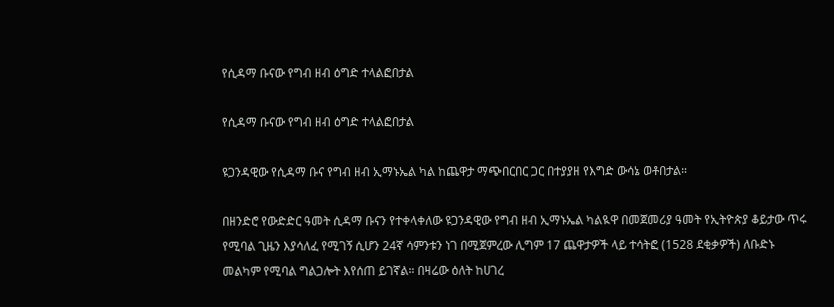የሲዳማ ቡናው የግብ ዘብ ዕግድ ተላልፎበታል

የሲዳማ ቡናው የግብ ዘብ ዕግድ ተላልፎበታል

ዩጋንዳዊው የሲዳማ ቡና የግብ ዘብ ኢማኑኤል ካል ከጨዋታ ማጭበርበር ጋር በተያያዘ የእግድ ውሳኔ ወቶበታል።

በዘንድሮ የውድድር ዓመት ሲዳማ ቡናን የተቀላቀለው ዩጋንዳዊው የግብ ዘብ ኢማኑኤል ካልዪዋ በመጀመሪያ ዓመት የኢትዮጵያ ቆይታው ጥሩ የሚባል ጊዜን እያሳለፈ የሚገኝ ሲሆን 24ኛ ሳምንቱን ነገ በሚጀምረው ሊግም 17 ጨዋታዎች ላይ ተሳትፎ (1528 ደቂቃዎች) ለቡድኑ መልካም የሚባል ግልጋሎት እየሰጠ ይገኛል። በዛሬው ዕለት ከሀገረ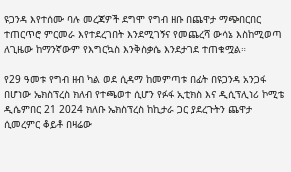ዩጋንዳ እየተሰሙ ባሉ መረጃዎች ደግሞ የግብ ዘቡ በጨዋታ ማጭበርበር ተጠርጥሮ ምርመራ እየተደረገበት እንደሚገኝና የመጨረሻ ውሳኔ እስከሚወጣ ለጊዜው ከማንኛውም የእግርኳስ እንቅስቃሴ እንደታገደ ተጠቁሟል።

የ29 ዓመቱ የግብ ዘብ ካል ወደ ሲዳማ ከመምጣቱ በፊት በዩጋንዳ አንጋፋ በሆነው ኤክስፕረስ ክለብ የተጫወተ ሲሆን የፉፋ ኢቲክስ እና ዲሲፕሊነሪ ኮሚቴ ዲሴምበር 21 2024 ክለቡ ኤክስፕረስ ከኪታራ ጋር ያደረጉትን ጨዋታ ሲመረምር ቆይቶ በዛሬው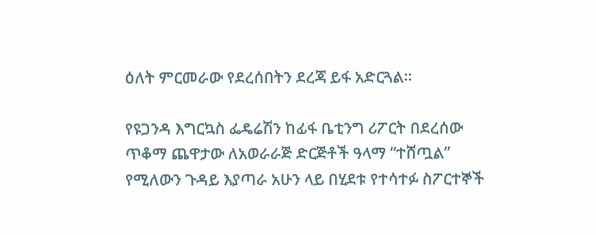ዕለት ምርመራው የደረሰበትን ደረጃ ይፋ አድርጓል።

የዩጋንዳ እግርኳስ ፌዴሬሽን ከፊፋ ቤቲንግ ሪፖርት በደረሰው ጥቆማ ጨዋታው ለአወራራጅ ድርጅቶች ዓላማ “ተሸጧል” የሚለውን ጉዳይ እያጣራ አሁን ላይ በሂደቱ የተሳተፉ ስፖርተኞች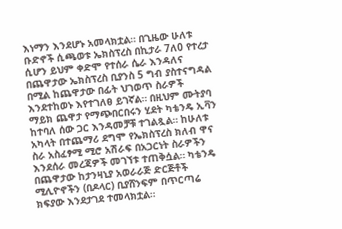እነማን እንደሆኑ አመላክቷል። በጊዜው ሁለቱ ቡድኖች ሲጫወቱ ኤክስፕረስ በኪታራ 7ለ0 የተረታ ሲሆን ይህም ቀድሞ የተሰራ ሴራ እንዳለና በጨዋታው ኤክስፕረስ ቢያንስ 5 ግብ ያስተናግዳል በሚል ከጨዋታው በፊት ህገወጥ ስራዎች እንደተከወኑ እየተገለፀ ይገኛል። በዚህም ሙትያባ ማይክ ጨዋታ የማጭበርበሩን ሂደት ካቴንዴ ኢቫን ከተባለ ሰው ጋር እንዳመቻቹ ተገልጿል። ከሁለቱ አካላት በተጨማሪ ደግሞ የኤክስፕረስ ክለብ ዋና ስራ አስፈፃሚ ሚሮ አሽራፍ በአጋርነት ስራዎችን እንደሰራ መረጃዎች መገኘቱ ተጠቅሷል። ካቴንዴ በጨዋታው ከታንዛኒያ አወራራጅ ድርጅቶች ሚሊዮኖችን (በዶላር) ቢያሸንፍም በጥርጣሬ ክፍያው እንደታገደ ተመላክቷል።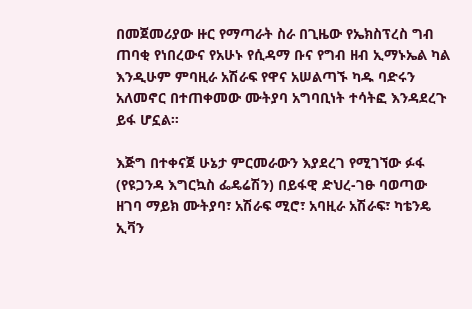በመጀመሪያው ዙር የማጣራት ስራ በጊዜው የኤክስፕረስ ግብ ጠባቂ የነበረውና የአሁኑ የሲዳማ ቡና የግብ ዘብ ኢማኑኤል ካል እንዲሁም ምባዚራ አሽራፍ የዋና አሠልጣኙ ካዱ ባድሩን አለመኖር በተጠቀመው ሙትያባ አግባቢነት ተሳትፎ እንዳደረጉ ይፋ ሆኗል።

እጅግ በተቀናጀ ሁኔታ ምርመራውን እያደረገ የሚገኘው ፉፋ (የዩጋንዳ እግርኳስ ፌዴሬሽን) በይፋዊ ድህረ-ገፁ ባወጣው ዘገባ ማይክ ሙትያባ፣ አሽራፍ ሚሮ፣ አባዚራ አሽራፍ፣ ካቴንዴ ኢቫን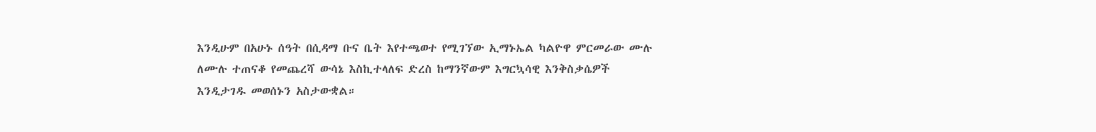እንዲሁም በአሁኑ ሰዓት በሲዳማ ቡና ቤት እየተጫወተ የሚገኘው ኢማኑኤል ካልዮዋ ምርመራው ሙሉ ለሙሉ ተጠናቆ የመጨረሻ ውሳኔ እስኪተላለፍ ድረስ ከማንኛውም እግርኳሳዊ እንቅስቃሴዎች እንዲታገዱ መወሰኑን አስታውቋል።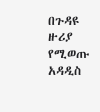በጉዳዩ ዙሪያ የሚወጡ አዳዲስ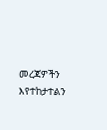መረጃዎችን እየተከታተልን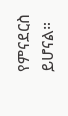የምናደርስ ይሆናል።